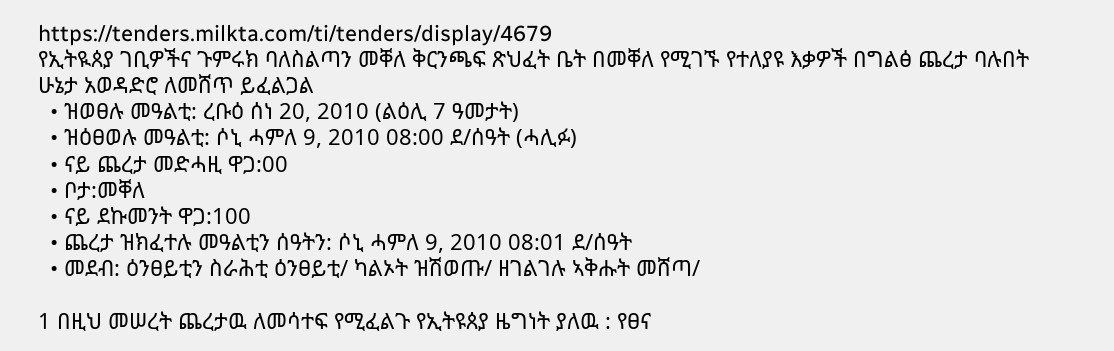https://tenders.milkta.com/ti/tenders/display/4679
የኢትዪጰያ ገቢዎችና ጉምሩክ ባለስልጣን መቐለ ቅርንጫፍ ጽህፈት ቤት በመቐለ የሚገኙ የተለያዩ እቃዎች በግልፅ ጨረታ ባሉበት ሁኔታ አወዳድሮ ለመሸጥ ይፈልጋል
  • ዝወፀሉ መዓልቲ: ረቡዕ ሰነ 20, 2010 (ልዕሊ 7 ዓመታት)
  • ዝዕፀወሉ መዓልቲ: ሶኒ ሓምለ 9, 2010 08:00 ደ/ሰዓት (ሓሊፉ)
  • ናይ ጨረታ መድሓዚ ዋጋ:00
  • ቦታ:መቐለ
  • ናይ ደኩመንት ዋጋ:100
  • ጨረታ ዝክፈተሉ መዓልቲን ሰዓትን: ሶኒ ሓምለ 9, 2010 08:01 ደ/ሰዓት
  • መደብ: ዕንፀይቲን ስራሕቲ ዕንፀይቲ/ ካልኦት ዝሽወጡ/ ዘገልገሉ ኣቅሑት መሸጣ/

1 በዚህ መሠረት ጨረታዉ ለመሳተፍ የሚፈልጉ የኢትዩጰያ ዜግነት ያለዉ : የፀና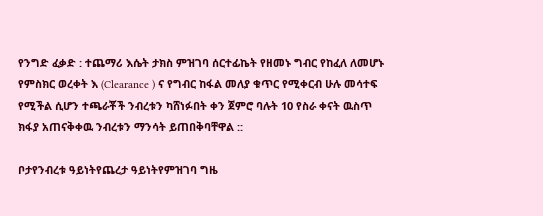የንግድ ፈቃድ : ተጨማሪ እሴት ታክስ ምዝገባ ሰርተፊኬት የዘመኑ ግብር የከፈለ ለመሆኑ የምስክር ወረቀት እ (Clearance ) ና የግብር ከፋል መለያ ቁጥር የሚቀርብ ሁሉ መሳተፍ የሚችል ሲሆን ተጫራቾች ንብረቱን ካሸነፉበት ቀን ጀምሮ ባሉት 10 የስራ ቀናት ዉስጥ ክፋያ አጠናቅቀዉ ንብረቱን ማንሳት ይጠበቅባቸዋል ::

ቦታየንብረቱ ዓይነትየጨረታ ዓይነትየምዝገባ ግዜ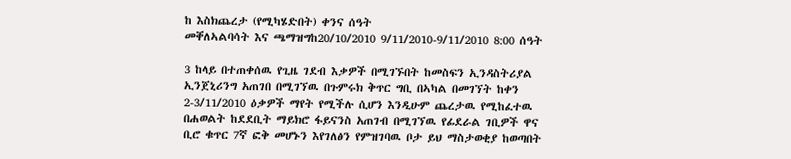ከ እስክጨረታ (የሚካሄድበት) ቀንና ሰዓት
መቐለኣልባሳት እና ጫማዝግከ20/10/2010 9/11/2010-9/11/2010 8:00 ሰዓት

3 ከላይ በተጠቀሰዉ የጊዜ ገደብ እቃዎች በሚገኙበት ከመስፍን ኢንዳስትሪያል ኢንጀኒሪንግ አጠገበ በሚገኘዉ በጉምሩክ ቅጥር ግቢ በኣካል በመገኘት ከቀን 2-3/11/2010 ዕቃዎች ማየት የሚችሉ ሲሆን እንዲሁም ጨረታዉ የሚከፈተዉ በሐወልት ከደደቢት ማይክሮ ፋይናንስ አጠገብ በሚገኘዉ የፊደራል ገቢዎች ዋና ቢሮ ቁጥር 7ኛ ፎቅ መሆኑን እየገለፅን የምዝገባዉ ቦታ ይህ ማስታወቂያ ከወጣበት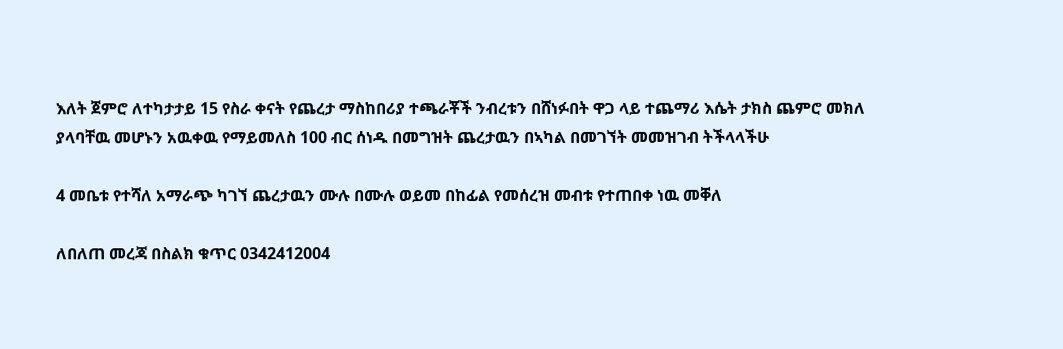እለት ጀምሮ ለተካታታይ 15 የስራ ቀናት የጨረታ ማስከበሪያ ተጫራቾች ንብረቱን በሸነፉበት ዋጋ ላይ ተጨማሪ እሴት ታክስ ጨምሮ መክለ ያላባቸዉ መሆኑን አዉቀዉ የማይመለስ 100 ብር ሰነዱ በመግዝት ጨረታዉን በኣካል በመገኘት መመዝገብ ትችላላችሁ

4 መቤቱ የተሻለ አማራጭ ካገኘ ጨረታዉን ሙሉ በሙሉ ወይመ በከፊል የመሰረዝ መብቱ የተጠበቀ ነዉ መቐለ

ለበለጠ መረጃ በስልክ ቁጥር 0342412004